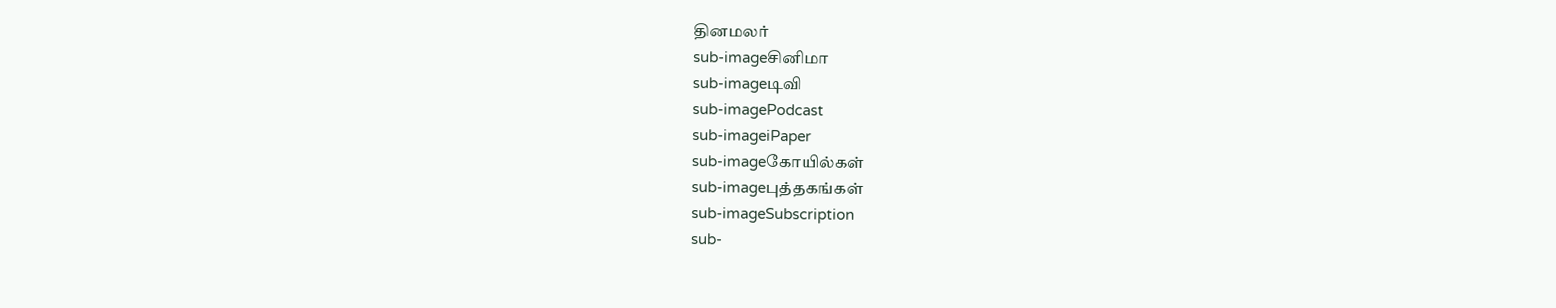தினமலர்
sub-imageசினிமா
sub-imageடிவி
sub-imagePodcast
sub-imageiPaper
sub-imageகோயில்கள்
sub-imageபுத்தகங்கள்
sub-imageSubscription
sub-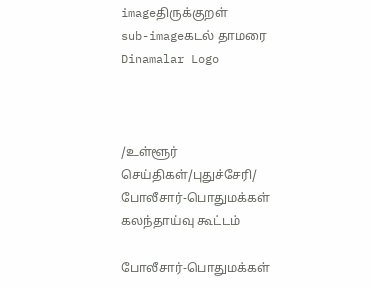imageதிருக்குறள்
sub-imageகடல் தாமரை
Dinamalar Logo



/உள்ளூர் செய்திகள்/புதுச்சேரி/ போலீசார்-பொதுமக்கள் கலந்தாய்வு கூட்டம்

போலீசார்-பொதுமக்கள்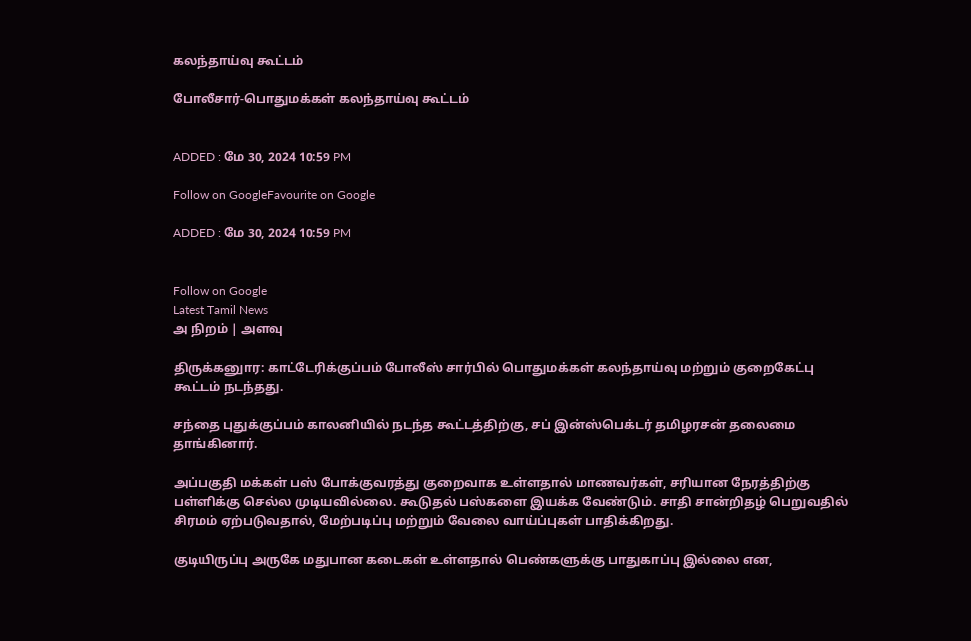கலந்தாய்வு கூட்டம்

போலீசார்-பொதுமக்கள் கலந்தாய்வு கூட்டம்


ADDED : மே 30, 2024 10:59 PM

Follow on GoogleFavourite on Google

ADDED : மே 30, 2024 10:59 PM


Follow on Google
Latest Tamil News
அ நிறம் | அளவு

திருக்கனுார: காட்டேரிக்குப்பம் போலீஸ் சார்பில் பொதுமக்கள் கலந்தாய்வு மற்றும் குறைகேட்பு கூட்டம் நடந்தது.

சந்தை புதுக்குப்பம் காலனியில் நடந்த கூட்டத்திற்கு, சப் இன்ஸ்பெக்டர் தமிழரசன் தலைமை தாங்கினார்.

அப்பகுதி மக்கள் பஸ் போக்குவரத்து குறைவாக உள்ளதால் மாணவர்கள், சரியான நேரத்திற்கு பள்ளிக்கு செல்ல முடியவில்லை. கூடுதல் பஸ்களை இயக்க வேண்டும். சாதி சான்றிதழ் பெறுவதில் சிரமம் ஏற்படுவதால், மேற்படிப்பு மற்றும் வேலை வாய்ப்புகள் பாதிக்கிறது.

குடியிருப்பு அருகே மதுபான கடைகள் உள்ளதால் பெண்களுக்கு பாதுகாப்பு இல்லை என,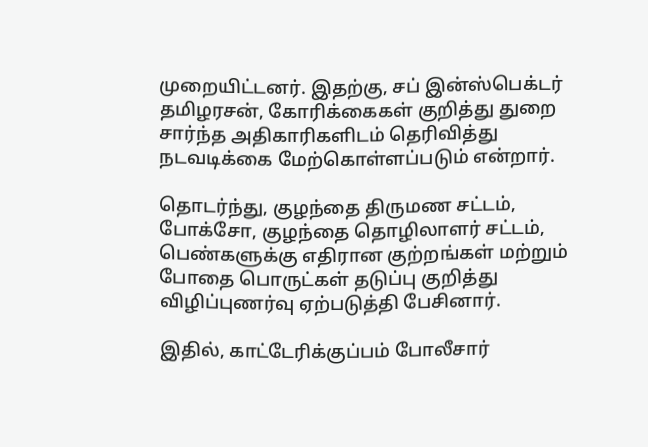முறையிட்டனர். இதற்கு, சப் இன்ஸ்பெக்டர் தமிழரசன், கோரிக்கைகள் குறித்து துறை சார்ந்த அதிகாரிகளிடம் தெரிவித்து நடவடிக்கை மேற்கொள்ளப்படும் என்றார்.

தொடர்ந்து, குழந்தை திருமண சட்டம், போக்சோ, குழந்தை தொழிலாளர் சட்டம், பெண்களுக்கு எதிரான குற்றங்கள் மற்றும் போதை பொருட்கள் தடுப்பு குறித்து விழிப்புணர்வு ஏற்படுத்தி பேசினார்.

இதில், காட்டேரிக்குப்பம் போலீசார்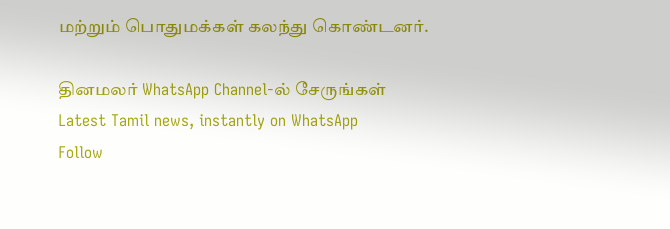மற்றும் பொதுமக்கள் கலந்து கொண்டனர்.

தினமலர் WhatsApp Channel-ல் சேருங்கள்
Latest Tamil news, instantly on WhatsApp
Follow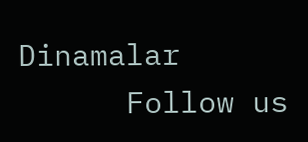Dinamalar
      Follow us